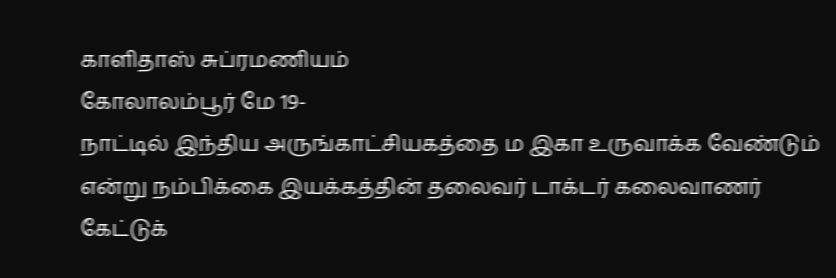காளிதாஸ் சுப்ரமணியம்
கோலாலம்பூர் மே 19-
நாட்டில் இந்திய அருங்காட்சியகத்தை ம இகா உருவாக்க வேண்டும் என்று நம்பிக்கை இயக்கத்தின் தலைவர் டாக்டர் கலைவாணர் கேட்டுக்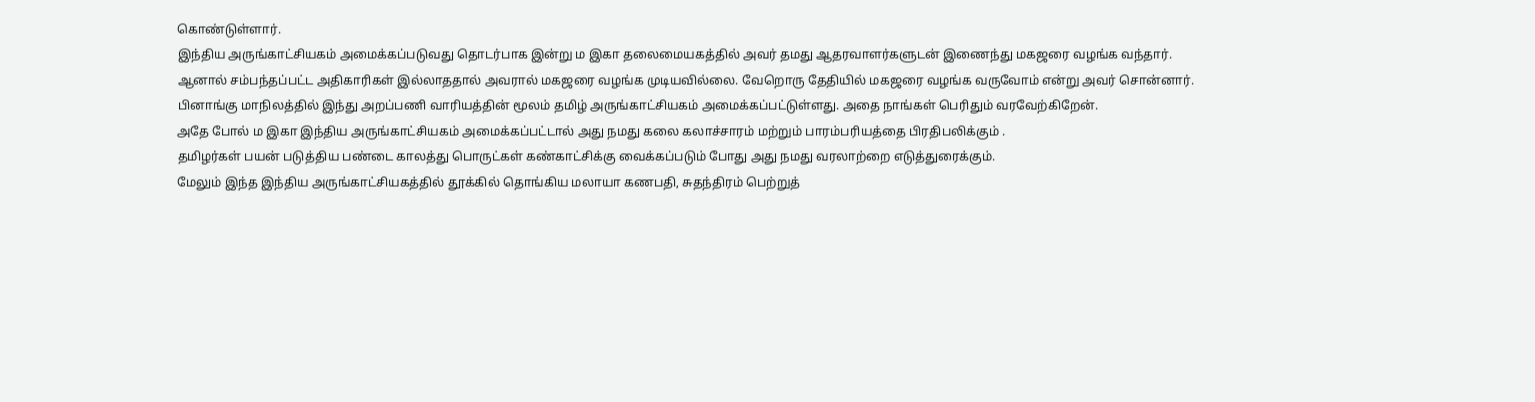கொண்டுள்ளார்.
இந்திய அருங்காட்சியகம் அமைக்கப்படுவது தொடர்பாக இன்று ம இகா தலைமையகத்தில் அவர் தமது ஆதரவாளர்களுடன் இணைந்து மகஜரை வழங்க வந்தார்.
ஆனால் சம்பந்தப்பட்ட அதிகாரிகள் இல்லாததால் அவரால் மகஜரை வழங்க முடியவில்லை. வேறொரு தேதியில் மகஜரை வழங்க வருவோம் என்று அவர் சொன்னார்.
பினாங்கு மாநிலத்தில் இந்து அறப்பணி வாரியத்தின் மூலம் தமிழ் அருங்காட்சியகம் அமைக்கப்பட்டுள்ளது. அதை நாங்கள் பெரிதும் வரவேற்கிறேன்.
அதே போல் ம இகா இந்திய அருங்காட்சியகம் அமைக்கப்பட்டால் அது நமது கலை கலாச்சாரம் மற்றும் பாரம்பரியத்தை பிரதிபலிக்கும் .
தமிழர்கள் பயன் படுத்திய பண்டை காலத்து பொருட்கள் கண்காட்சிக்கு வைக்கப்படும் போது அது நமது வரலாற்றை எடுத்துரைக்கும்.
மேலும் இந்த இந்திய அருங்காட்சியகத்தில் தூக்கில் தொங்கிய மலாயா கணபதி, சுதந்திரம் பெற்றுத்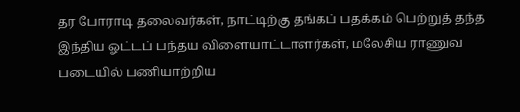தர போராடி தலைவர்கள், நாட்டிற்கு தங்கப் பதக்கம் பெற்றுத் தந்த இந்திய ஓட்டப் பந்தய விளையாட்டாளர்கள், மலேசிய ராணுவ படையில் பணியாற்றிய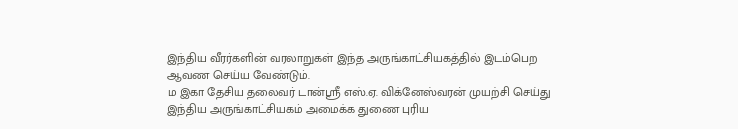இந்திய வீரர்களின் வரலாறுகள் இந்த அருங்காட்சியகத்தில் இடம்பெற ஆவண செய்ய வேண்டும்.
ம இகா தேசிய தலைவர் டான்ஸ்ரீ எஸ்.ஏ. விக்னேஸ்வரன் முயற்சி செய்து இந்திய அருங்காட்சியகம் அமைக்க துணை புரிய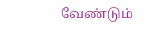வேண்டும்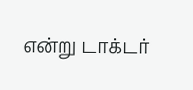என்று டாக்டர்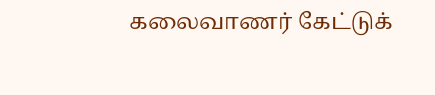கலைவாணர் கேட்டுக்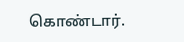கொண்டார்.